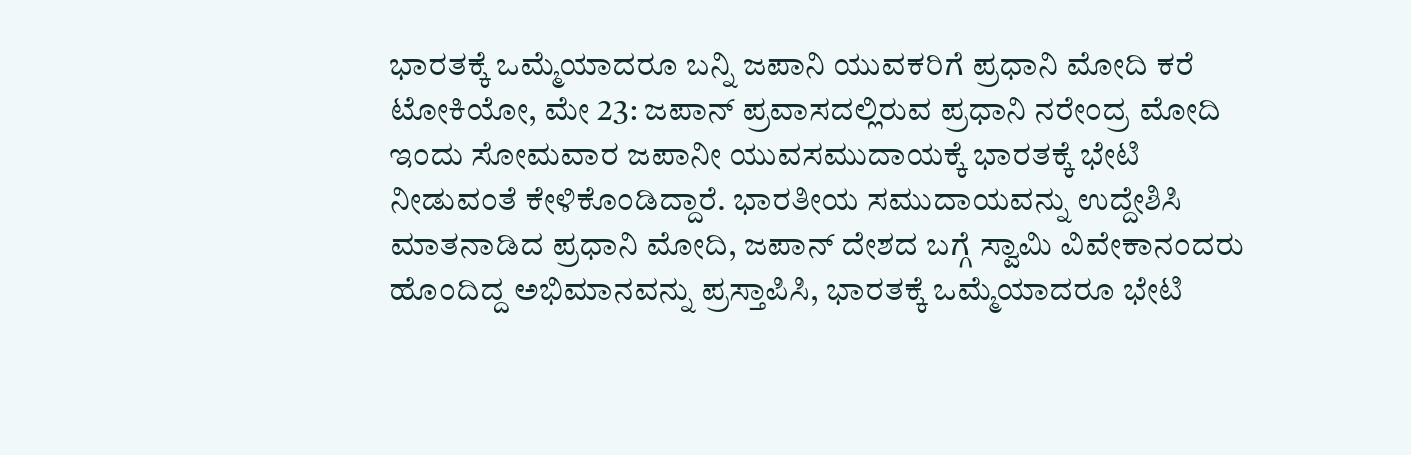ಭಾರತಕ್ಕೆ ಒಮ್ಮೆಯಾದರೂ ಬನ್ನಿ ಜಪಾನಿ ಯುವಕರಿಗೆ ಪ್ರಧಾನಿ ಮೋದಿ ಕರೆ
ಟೋಕಿಯೋ, ಮೇ 23: ಜಪಾನ್ ಪ್ರವಾಸದಲ್ಲಿರುವ ಪ್ರಧಾನಿ ನರೇಂದ್ರ ಮೋದಿ ಇಂದು ಸೋಮವಾರ ಜಪಾನೀ ಯುವಸಮುದಾಯಕ್ಕೆ ಭಾರತಕ್ಕೆ ಭೇಟಿ ನೀಡುವಂತೆ ಕೇಳಿಕೊಂಡಿದ್ದಾರೆ. ಭಾರತೀಯ ಸಮುದಾಯವನ್ನು ಉದ್ದೇಶಿಸಿ ಮಾತನಾಡಿದ ಪ್ರಧಾನಿ ಮೋದಿ, ಜಪಾನ್ ದೇಶದ ಬಗ್ಗೆ ಸ್ವಾಮಿ ವಿವೇಕಾನಂದರು ಹೊಂದಿದ್ದ ಅಭಿಮಾನವನ್ನು ಪ್ರಸ್ತಾಪಿಸಿ, ಭಾರತಕ್ಕೆ ಒಮ್ಮೆಯಾದರೂ ಭೇಟಿ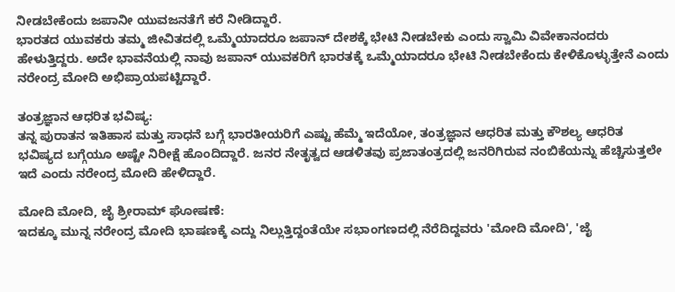ನೀಡಬೇಕೆಂದು ಜಪಾನೀ ಯುವಜನತೆಗೆ ಕರೆ ನೀಡಿದ್ದಾರೆ.
ಭಾರತದ ಯುವಕರು ತಮ್ಮ ಜೀವಿತದಲ್ಲಿ ಒಮ್ಮೆಯಾದರೂ ಜಪಾನ್ ದೇಶಕ್ಕೆ ಭೇಟಿ ನೀಡಬೇಕು ಎಂದು ಸ್ವಾಮಿ ವಿವೇಕಾನಂದರು ಹೇಳುತ್ತಿದ್ದರು. ಅದೇ ಭಾವನೆಯಲ್ಲಿ ನಾವು ಜಪಾನ್ ಯುವಕರಿಗೆ ಭಾರತಕ್ಕೆ ಒಮ್ಮೆಯಾದರೂ ಭೇಟಿ ನೀಡಬೇಕೆಂದು ಕೇಳಿಕೊಳ್ಳುತ್ತೇನೆ ಎಂದು ನರೇಂದ್ರ ಮೋದಿ ಅಭಿಪ್ರಾಯಪಟ್ಟಿದ್ದಾರೆ.

ತಂತ್ರಜ್ಞಾನ ಆಧರಿತ ಭವಿಷ್ಯ:
ತನ್ನ ಪುರಾತನ ಇತಿಹಾಸ ಮತ್ತು ಸಾಧನೆ ಬಗ್ಗೆ ಭಾರತೀಯರಿಗೆ ಎಷ್ಟು ಹೆಮ್ಮೆ ಇದೆಯೋ, ತಂತ್ರಜ್ಞಾನ ಆಧರಿತ ಮತ್ತು ಕೌಶಲ್ಯ ಆಧರಿತ ಭವಿಷ್ಯದ ಬಗ್ಗೆಯೂ ಅಷ್ಟೇ ನಿರೀಕ್ಷೆ ಹೊಂದಿದ್ದಾರೆ. ಜನರ ನೇತೃತ್ವದ ಆಡಳಿತವು ಪ್ರಜಾತಂತ್ರದಲ್ಲಿ ಜನರಿಗಿರುವ ನಂಬಿಕೆಯನ್ನು ಹೆಚ್ಚಿಸುತ್ತಲೇ ಇದೆ ಎಂದು ನರೇಂದ್ರ ಮೋದಿ ಹೇಳಿದ್ದಾರೆ.

ಮೋದಿ ಮೋದಿ, ಜೈ ಶ್ರೀರಾಮ್ ಘೋಷಣೆ:
ಇದಕ್ಕೂ ಮುನ್ನ ನರೇಂದ್ರ ಮೋದಿ ಭಾಷಣಕ್ಕೆ ಎದ್ದು ನಿಲ್ಲುತ್ತಿದ್ದಂತೆಯೇ ಸಭಾಂಗಣದಲ್ಲಿ ನೆರೆದಿದ್ದವರು 'ಮೋದಿ ಮೋದಿ', 'ಜೈ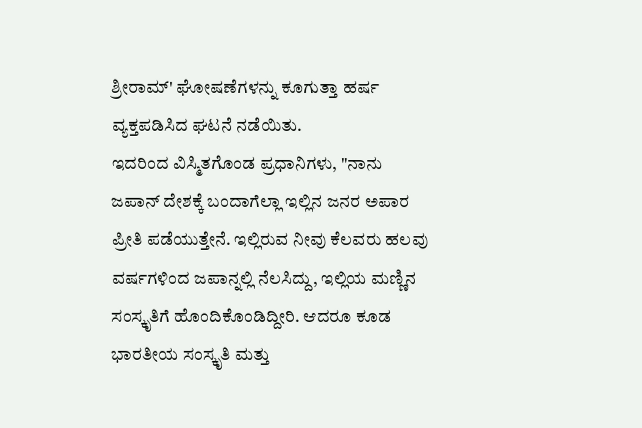ಶ್ರೀರಾಮ್' ಘೋಷಣೆಗಳನ್ನು ಕೂಗುತ್ತಾ ಹರ್ಷ ವ್ಯಕ್ತಪಡಿಸಿದ ಘಟನೆ ನಡೆಯಿತು.
ಇದರಿಂದ ವಿಸ್ಮಿತಗೊಂಡ ಪ್ರಧಾನಿಗಳು, "ನಾನು ಜಪಾನ್ ದೇಶಕ್ಕೆ ಬಂದಾಗೆಲ್ಲಾ ಇಲ್ಲಿನ ಜನರ ಅಪಾರ ಪ್ರೀತಿ ಪಡೆಯುತ್ತೇನೆ. ಇಲ್ಲಿರುವ ನೀವು ಕೆಲವರು ಹಲವು ವರ್ಷಗಳಿಂದ ಜಪಾನ್ನಲ್ಲಿ ನೆಲಸಿದ್ದು, ಇಲ್ಲಿಯ ಮಣ್ಣಿನ ಸಂಸ್ಕೃತಿಗೆ ಹೊಂದಿಕೊಂಡಿದ್ದೀರಿ. ಆದರೂ ಕೂಡ ಭಾರತೀಯ ಸಂಸ್ಕೃತಿ ಮತ್ತು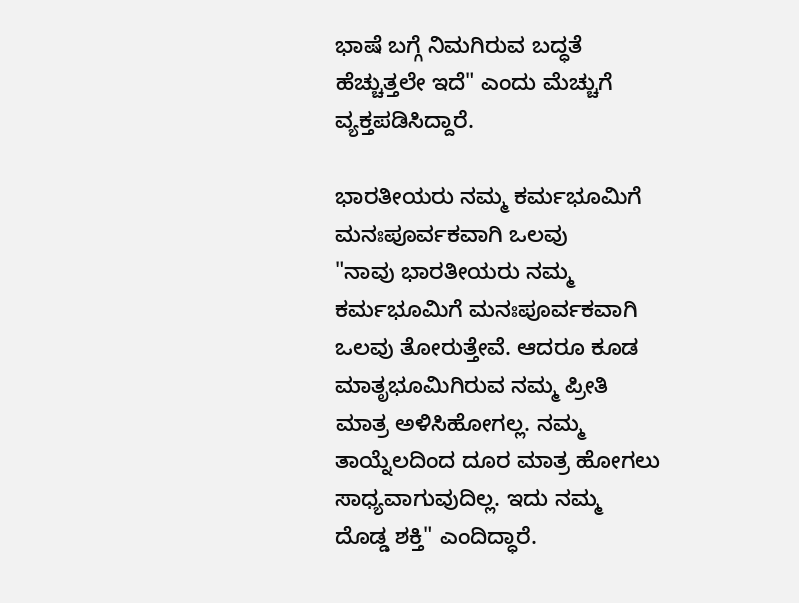ಭಾಷೆ ಬಗ್ಗೆ ನಿಮಗಿರುವ ಬದ್ಧತೆ ಹೆಚ್ಚುತ್ತಲೇ ಇದೆ" ಎಂದು ಮೆಚ್ಚುಗೆ ವ್ಯಕ್ತಪಡಿಸಿದ್ದಾರೆ.

ಭಾರತೀಯರು ನಮ್ಮ ಕರ್ಮಭೂಮಿಗೆ ಮನಃಪೂರ್ವಕವಾಗಿ ಒಲವು
"ನಾವು ಭಾರತೀಯರು ನಮ್ಮ ಕರ್ಮಭೂಮಿಗೆ ಮನಃಪೂರ್ವಕವಾಗಿ ಒಲವು ತೋರುತ್ತೇವೆ. ಆದರೂ ಕೂಡ ಮಾತೃಭೂಮಿಗಿರುವ ನಮ್ಮ ಪ್ರೀತಿ ಮಾತ್ರ ಅಳಿಸಿಹೋಗಲ್ಲ. ನಮ್ಮ ತಾಯ್ನೆಲದಿಂದ ದೂರ ಮಾತ್ರ ಹೋಗಲು ಸಾಧ್ಯವಾಗುವುದಿಲ್ಲ. ಇದು ನಮ್ಮ ದೊಡ್ಡ ಶಕ್ತಿ" ಎಂದಿದ್ಧಾರೆ.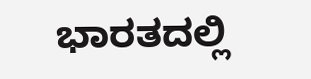ಭಾರತದಲ್ಲಿ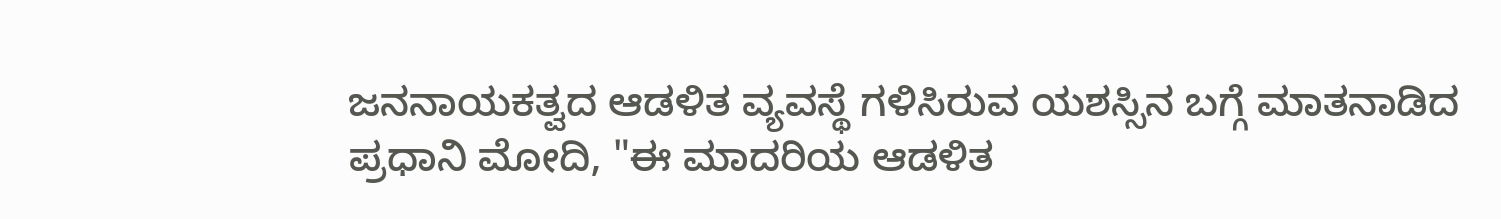ಜನನಾಯಕತ್ವದ ಆಡಳಿತ ವ್ಯವಸ್ಥೆ ಗಳಿಸಿರುವ ಯಶಸ್ಸಿನ ಬಗ್ಗೆ ಮಾತನಾಡಿದ ಪ್ರಧಾನಿ ಮೋದಿ, "ಈ ಮಾದರಿಯ ಆಡಳಿತ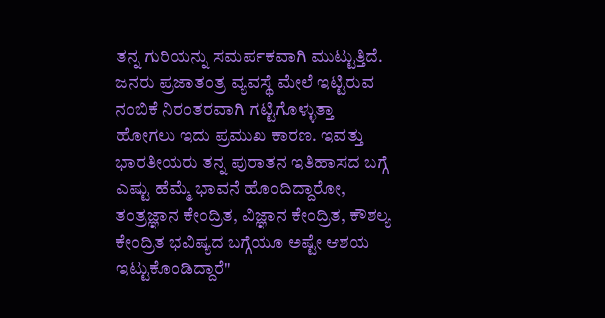ತನ್ನ ಗುರಿಯನ್ನು ಸಮರ್ಪಕವಾಗಿ ಮುಟ್ಟುತ್ತಿದೆ. ಜನರು ಪ್ರಜಾತಂತ್ರ ವ್ಯವಸ್ಥೆ ಮೇಲೆ ಇಟ್ಟಿರುವ ನಂಬಿಕೆ ನಿರಂತರವಾಗಿ ಗಟ್ಟಿಗೊಳ್ಳುತ್ತಾ ಹೋಗಲು ಇದು ಪ್ರಮುಖ ಕಾರಣ. ಇವತ್ತು ಭಾರತೀಯರು ತನ್ನ ಪುರಾತನ ಇತಿಹಾಸದ ಬಗ್ಗೆ ಎಷ್ಟು ಹೆಮ್ಮೆ ಭಾವನೆ ಹೊಂದಿದ್ದಾರೋ, ತಂತ್ರಜ್ಞಾನ ಕೇಂದ್ರಿತ, ವಿಜ್ಞಾನ ಕೇಂದ್ರಿತ, ಕೌಶಲ್ಯ ಕೇಂದ್ರಿತ ಭವಿಷ್ಯದ ಬಗ್ಗೆಯೂ ಅಷ್ಟೇ ಆಶಯ ಇಟ್ಟುಕೊಂಡಿದ್ದಾರೆ"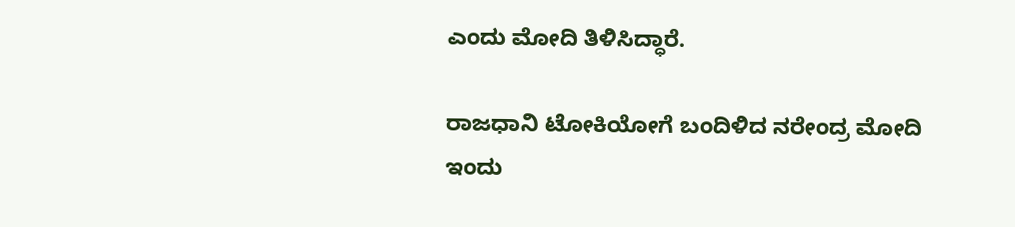ಎಂದು ಮೋದಿ ತಿಳಿಸಿದ್ಧಾರೆ.

ರಾಜಧಾನಿ ಟೋಕಿಯೋಗೆ ಬಂದಿಳಿದ ನರೇಂದ್ರ ಮೋದಿ
ಇಂದು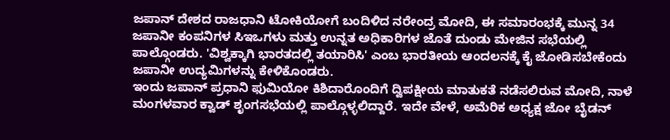ಜಪಾನ್ ದೇಶದ ರಾಜಧಾನಿ ಟೋಕಿಯೋಗೆ ಬಂದಿಳಿದ ನರೇಂದ್ರ ಮೋದಿ, ಈ ಸಮಾರಂಭಕ್ಕೆ ಮುನ್ನ 34 ಜಪಾನೀ ಕಂಪನಿಗಳ ಸಿಇಒಗಳು ಮತ್ತು ಉನ್ನತ ಅಧಿಕಾರಿಗಳ ಜೊತೆ ದುಂಡು ಮೇಜಿನ ಸಭೆಯಲ್ಲಿ ಪಾಲ್ಗೊಂಡರು. 'ವಿಶ್ವಕ್ಕಾಗಿ ಭಾರತದಲ್ಲಿ ತಯಾರಿಸಿ' ಎಂಬ ಭಾರತೀಯ ಆಂದಲನಕ್ಕೆ ಕೈ ಜೋಡಿಸಬೇಕೆಂದು ಜಪಾನೀ ಉದ್ಯಮಿಗಳನ್ನು ಕೇಳಿಕೊಂಡರು.
ಇಂದು ಜಪಾನ್ ಪ್ರಧಾನಿ ಫುಮಿಯೋ ಕಿಶಿದಾರೊಂದಿಗೆ ದ್ವಿಪಕ್ಷೀಯ ಮಾತುಕತೆ ನಡೆಸಲಿರುವ ಮೋದಿ, ನಾಳೆ ಮಂಗಳವಾರ ಕ್ವಾಡ್ ಶೃಂಗಸಭೆಯಲ್ಲಿ ಪಾಲ್ಗೊಳ್ಳಲಿದ್ದಾರೆ. ಇದೇ ವೇಳೆ, ಅಮೆರಿಕ ಅಧ್ಯಕ್ಷ ಜೋ ಬೈಡನ್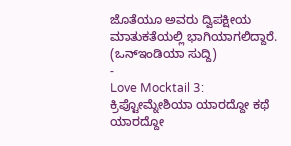ಜೊತೆಯೂ ಅವರು ದ್ವಿಪಕ್ಷೀಯ ಮಾತುಕತೆಯಲ್ಲಿ ಭಾಗಿಯಾಗಲಿದ್ದಾರೆ.
(ಒನ್ಇಂಡಿಯಾ ಸುದ್ದಿ)
-
Love Mocktail 3: ಕ್ರಿಪ್ಟೋಮ್ನೇಶಿಯಾ ಯಾರದ್ದೋ ಕಥೆ ಯಾರದ್ದೋ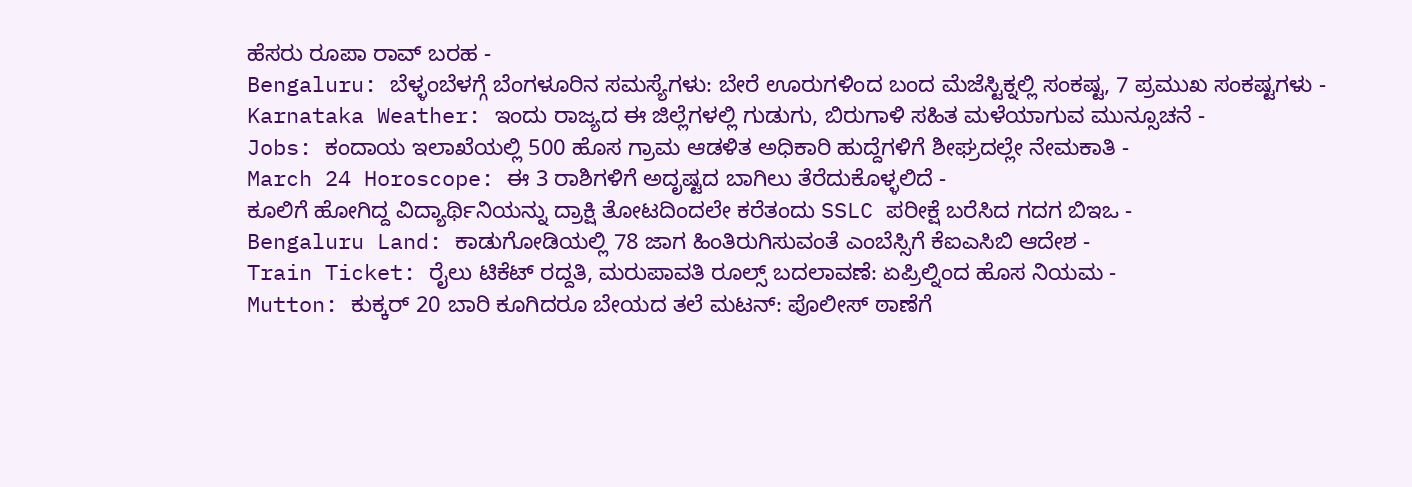ಹೆಸರು ರೂಪಾ ರಾವ್ ಬರಹ -
Bengaluru: ಬೆಳ್ಳಂಬೆಳಗ್ಗೆ ಬೆಂಗಳೂರಿನ ಸಮಸ್ಯೆಗಳು: ಬೇರೆ ಊರುಗಳಿಂದ ಬಂದ ಮೆಜೆಸ್ಟಿಕ್ನಲ್ಲಿ ಸಂಕಷ್ಟ, 7 ಪ್ರಮುಖ ಸಂಕಷ್ಟಗಳು -
Karnataka Weather: ಇಂದು ರಾಜ್ಯದ ಈ ಜಿಲ್ಲೆಗಳಲ್ಲಿ ಗುಡುಗು, ಬಿರುಗಾಳಿ ಸಹಿತ ಮಳೆಯಾಗುವ ಮುನ್ಸೂಚನೆ -
Jobs: ಕಂದಾಯ ಇಲಾಖೆಯಲ್ಲಿ 500 ಹೊಸ ಗ್ರಾಮ ಆಡಳಿತ ಅಧಿಕಾರಿ ಹುದ್ದೆಗಳಿಗೆ ಶೀಘ್ರದಲ್ಲೇ ನೇಮಕಾತಿ -
March 24 Horoscope: ಈ 3 ರಾಶಿಗಳಿಗೆ ಅದೃಷ್ಟದ ಬಾಗಿಲು ತೆರೆದುಕೊಳ್ಳಲಿದೆ -
ಕೂಲಿಗೆ ಹೋಗಿದ್ದ ವಿದ್ಯಾರ್ಥಿನಿಯನ್ನು ದ್ರಾಕ್ಷಿ ತೋಟದಿಂದಲೇ ಕರೆತಂದು SSLC ಪರೀಕ್ಷೆ ಬರೆಸಿದ ಗದಗ ಬಿಇಒ -
Bengaluru Land: ಕಾಡುಗೋಡಿಯಲ್ಲಿ 78 ಜಾಗ ಹಿಂತಿರುಗಿಸುವಂತೆ ಎಂಬೆಸ್ಸಿಗೆ ಕೆಐಎಸಿಬಿ ಆದೇಶ -
Train Ticket: ರೈಲು ಟಿಕೆಟ್ ರದ್ದತಿ, ಮರುಪಾವತಿ ರೂಲ್ಸ್ ಬದಲಾವಣೆ: ಏಪ್ರಿಲ್ನಿಂದ ಹೊಸ ನಿಯಮ -
Mutton: ಕುಕ್ಕರ್ 20 ಬಾರಿ ಕೂಗಿದರೂ ಬೇಯದ ತಲೆ ಮಟನ್: ಪೊಲೀಸ್ ಠಾಣೆಗೆ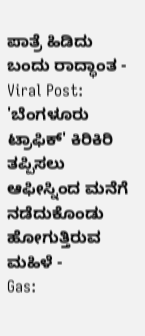ಪಾತ್ರೆ ಹಿಡಿದು ಬಂದು ರಾದ್ಧಾಂತ -
Viral Post: 'ಬೆಂಗಳೂರು ಟ್ರಾಫಿಕ್' ಕಿರಿಕಿರಿ ತಪ್ಪಿಸಲು ಆಫೀಸ್ನಿಂದ ಮನೆಗೆ ನಡೆದುಕೊಂಡು ಹೋಗುತ್ತಿರುವ ಮಹಿಳೆ -
Gas: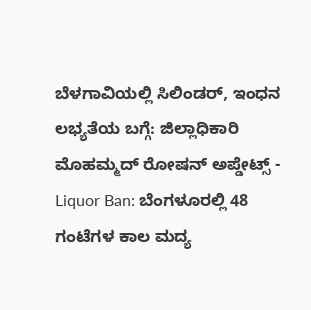ಬೆಳಗಾವಿಯಲ್ಲಿ ಸಿಲಿಂಡರ್, ಇಂಧನ ಲಭ್ಯತೆಯ ಬಗ್ಗೆ: ಜಿಲ್ಲಾಧಿಕಾರಿ ಮೊಹಮ್ಮದ್ ರೋಷನ್ ಅಪ್ಡೇಟ್ಸ್ -
Liquor Ban: ಬೆಂಗಳೂರಲ್ಲಿ 48 ಗಂಟೆಗಳ ಕಾಲ ಮದ್ಯ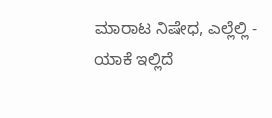ಮಾರಾಟ ನಿಷೇಧ, ಎಲ್ಲೆಲ್ಲಿ - ಯಾಕೆ ಇಲ್ಲಿದೆ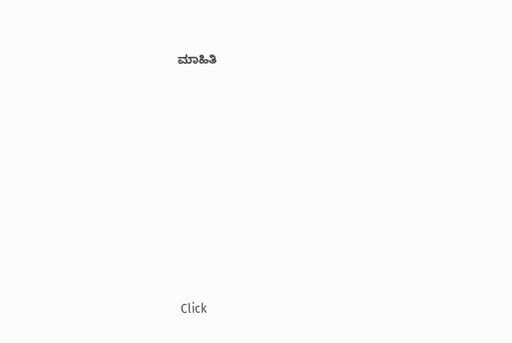ಮಾಹಿತಿ












Click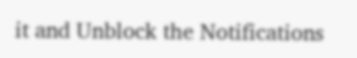it and Unblock the Notifications